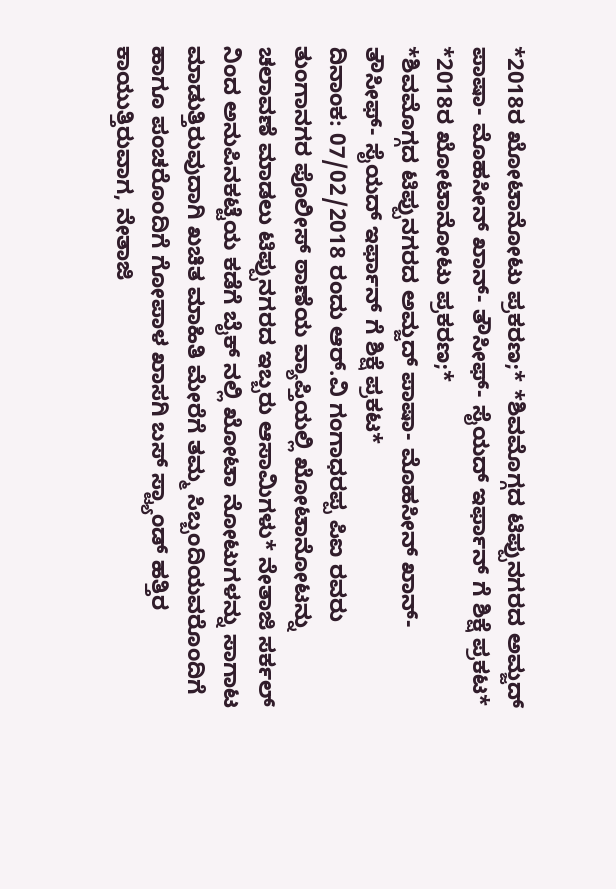*2018ರ ಖೋಟಾನೋಟು ಪ್ರಕರಣ;* *ಶಿವಮೊಗ್ಗದ ಟಿಪ್ಪುನಗರದ ಅಮ್ಜದ್ ಪಾಷಾ- ಮೊಹಸೀನ್ ಖಾನ್- ತೌಸೀಫ್- ಸೈಯದ್ ಇರ್ಫಾನ್ ಗೆ ಶಿಕ್ಷೆ ಪ್ರಕಟ*
*2018ರ ಖೋಟಾನೋಟು ಪ್ರಕರಣ;*
*ಶಿವಮೊಗ್ಗದ ಟಿಪ್ಪುನಗರದ ಅಮ್ಜದ್ ಪಾಷಾ- ಮೊಹಸೀನ್ ಖಾನ್- ತೌಸೀಫ್- ಸೈಯದ್ ಇರ್ಫಾನ್ ಗೆ ಶಿಕ್ಷೆ ಪ್ರಕಟ*
ದಿನಾಂಕ: 07/02/2018 ರಂದು ಆರ್.ವಿ ಗಂಗಾಧರಪ್ಪ ಪಿಐ ರವರು ತುಂಗಾನಗರ ಪೊಲೀಸ್ ಠಾಣೆಯ ವ್ಯಾಪ್ತಿಯಲ್ಲಿ ಖೋಟಾನೋಟನ್ನು ಚಲಾವಣೆ ಮಾಡಲು ಟಿಪ್ಪುನಗರದ ಇಬ್ಬರು ಆಸಾಮಿಗಳು* ನೇತಾಜಿ ಸರ್ಕಲ್ ನಿಂದ ಅನುಪಿನಕಟ್ಟೆಯ ಕಡೆಗೆ ಬೈಕ್ ನಲ್ಲಿ ಖೋಟಾ ನೋಟುಗಳನ್ನು ಸಾಗಾಟ ಮಾಡುತ್ತಿರುವುದಾಗಿ ಖಚಿತ ಮಾಹಿತಿ ಮೇರೆಗೆ ತಮ್ಮ ಸಿಬ್ಬಂದಿಯವರೊಂದಿಗೆ ಹಾಗೂ ಪಂಚರೊಂದಿಗೆ ಗೋಪಾಳ ಖಾಸಗಿ ಬಸ್ ಸ್ಟ್ಯಾಂಡ್ ಹತ್ತಿರ ಕಾಯುತ್ತಿರುವಾಗ, ನೇತಾಜಿ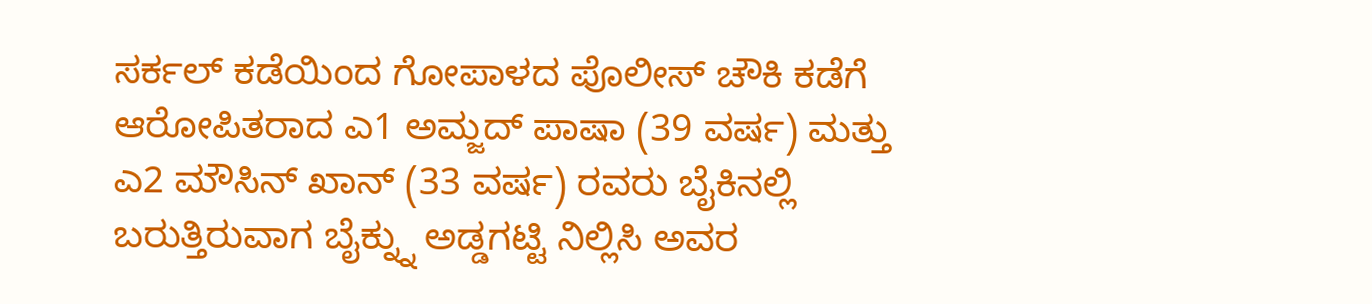ಸರ್ಕಲ್ ಕಡೆಯಿಂದ ಗೋಪಾಳದ ಪೊಲೀಸ್ ಚೌಕಿ ಕಡೆಗೆ ಆರೋಪಿತರಾದ ಎ1 ಅಮ್ಜದ್ ಪಾಷಾ (39 ವರ್ಷ) ಮತ್ತು ಎ2 ಮೌಸಿನ್ ಖಾನ್ (33 ವರ್ಷ) ರವರು ಬೈಕಿನಲ್ಲಿ ಬರುತ್ತಿರುವಾಗ ಬೈಕ್ನ್ನು ಅಡ್ಡಗಟ್ಟಿ ನಿಲ್ಲಿಸಿ ಅವರ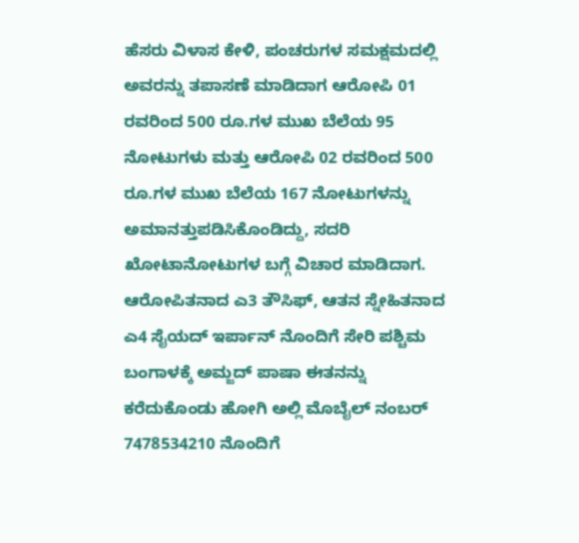ಹೆಸರು ವಿಳಾಸ ಕೇಳಿ, ಪಂಚರುಗಳ ಸಮಕ್ಷಮದಲ್ಲಿ ಅವರನ್ನು ತಪಾಸಣೆ ಮಾಡಿದಾಗ ಆರೋಪಿ 01 ರವರಿಂದ 500 ರೂ.ಗಳ ಮುಖ ಬೆಲೆಯ 95 ನೋಟುಗಳು ಮತ್ತು ಆರೋಪಿ 02 ರವರಿಂದ 500 ರೂ.ಗಳ ಮುಖ ಬೆಲೆಯ 167 ನೋಟುಗಳನ್ನು ಅಮಾನತ್ತುಪಡಿಸಿಕೊಂಡಿದ್ದು, ಸದರಿ ಖೋಟಾನೋಟುಗಳ ಬಗ್ಗೆ ವಿಚಾರ ಮಾಡಿದಾಗ. ಆರೋಪಿತನಾದ ಎ3 ತೌಸಿಫ್, ಆತನ ಸ್ನೇಹಿತನಾದ ಎ4 ಸೈಯದ್ ಇರ್ಪಾನ್ ನೊಂದಿಗೆ ಸೇರಿ ಪಶ್ಚಿಮ ಬಂಗಾಳಕ್ಕೆ ಅಮ್ಜದ್ ಪಾಷಾ ಈತನನ್ನು ಕರೆದುಕೊಂಡು ಹೋಗಿ ಅಲ್ಲಿ ಮೊಬೈಲ್ ನಂಬರ್ 7478534210 ನೊಂದಿಗೆ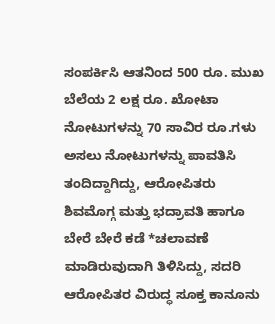ಸಂಪರ್ಕಿಸಿ ಆತನಿಂದ 500 ರೂ. ಮುಖ ಬೆಲೆಯ 2 ಲಕ್ಷ ರೂ. ಖೋಟಾ ನೋಟುಗಳನ್ನು 70 ಸಾವಿರ ರೂ.ಗಳು ಅಸಲು ನೋಟುಗಳನ್ನು ಪಾವತಿಸಿ ತಂದಿದ್ದಾಗಿದ್ದು, ಆರೋಪಿತರು ಶಿವಮೊಗ್ಗ ಮತ್ತು ಭದ್ರಾವತಿ ಹಾಗೂ ಬೇರೆ ಬೇರೆ ಕಡೆ *ಚಲಾವಣೆ ಮಾಡಿರುವುದಾಗಿ ತಿಳಿಸಿದ್ದು, ಸದರಿ ಆರೋಪಿತರ ವಿರುದ್ಧ ಸೂಕ್ತ ಕಾನೂನು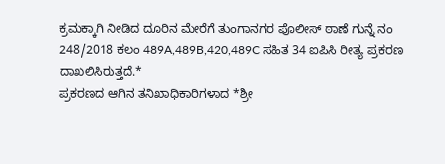ಕ್ರಮಕ್ಕಾಗಿ ನೀಡಿದ ದೂರಿನ ಮೇರೆಗೆ ತುಂಗಾನಗರ ಪೊಲೀಸ್ ಠಾಣೆ ಗುನ್ನೆ ನಂ 248/2018 ಕಲಂ 489A,489B,420,489C ಸಹಿತ 34 ಐಪಿಸಿ ರೀತ್ಯ ಪ್ರಕರಣ ದಾಖಲಿಸಿರುತ್ತದೆ.*
ಪ್ರಕರಣದ ಆಗಿನ ತನಿಖಾಧಿಕಾರಿಗಳಾದ *ಶ್ರೀ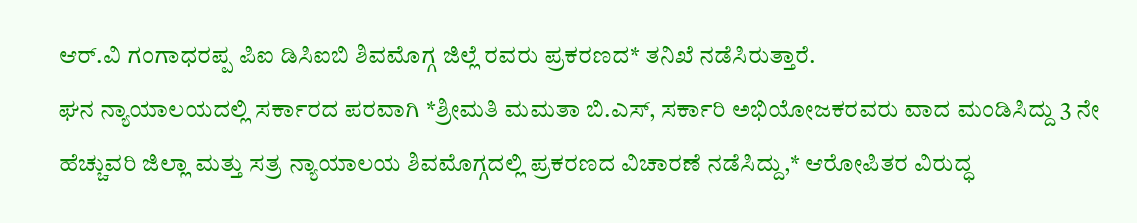ಆರ್.ವಿ ಗಂಗಾಧರಪ್ಪ ಪಿಐ ಡಿಸಿಐಬಿ ಶಿವಮೊಗ್ಗ ಜಿಲ್ಲೆ ರವರು ಪ್ರಕರಣದ* ತನಿಖೆ ನಡೆಸಿರುತ್ತಾರೆ.
ಘನ ನ್ಯಾಯಾಲಯದಲ್ಲಿ ಸರ್ಕಾರದ ಪರವಾಗಿ *ಶ್ರೀಮತಿ ಮಮತಾ ಬಿ.ಎಸ್, ಸರ್ಕಾರಿ ಅಭಿಯೋಜಕರವರು ವಾದ ಮಂಡಿಸಿದ್ದು 3 ನೇ ಹೆಚ್ಚುವರಿ ಜಿಲ್ಲಾ ಮತ್ತು ಸತ್ರ ನ್ಯಾಯಾಲಯ ಶಿವಮೊಗ್ಗದಲ್ಲಿ ಪ್ರಕರಣದ ವಿಚಾರಣೆ ನಡೆಸಿದ್ದು,* ಆರೋಪಿತರ ವಿರುದ್ಧ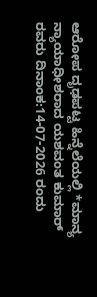ಆರೋಪ ದೃಢಪಟ್ಟ ಹಿನ್ನೆಲೆಯಲ್ಲಿ *ಮಾನ್ಯ ನ್ಯಾಯಾಧೀಶರಾದ ಯಶವಂತ ಕುಮಾರ್ ರವರು ದಿನಾಂಕ:14-07-2026 ರಂದು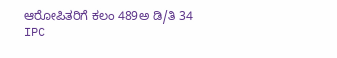ಆರೋಪಿತರಿಗೆ ಕಲಂ 489ಅ ಡಿ/ತಿ 34 IPC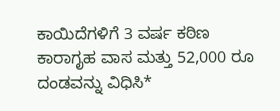ಕಾಯಿದೆಗಳಿಗೆ 3 ವರ್ಷ ಕಠಿಣ ಕಾರಾಗೃಹ ವಾಸ ಮತ್ತು 52,000 ರೂ ದಂಡವನ್ನು ವಿಧಿಸಿ*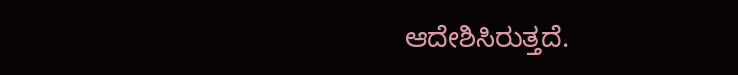ಆದೇಶಿಸಿರುತ್ತದೆ.